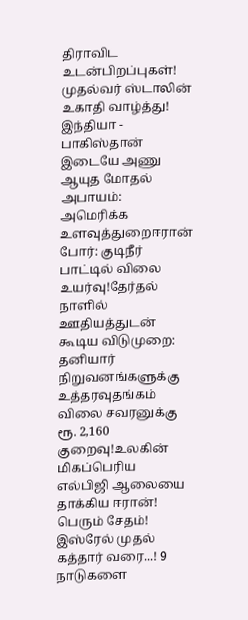திராவிட உடன்பிறப்புகள்! முதல்வர் ஸ்டாலின் உகாதி வாழ்த்து! இந்தியா - பாகிஸ்தான் இடையே அணு ஆயுத மோதல் அபாயம்: அமெரிக்க உளவுத்துறைஈரான் போர்: குடிநீர் பாட்டில் விலை உயர்வு!தேர்தல் நாளில் ஊதியத்துடன் கூடிய விடுமுறை: தனியார் நிறுவனங்களுக்கு உத்தரவுதங்கம் விலை சவரனுக்கு ரூ. 2,160 குறைவு!உலகின் மிகப்பெரிய எல்பிஜி ஆலையை தாக்கிய ஈரான்! பெரும் சேதம்! இஸ்ரேல் முதல் கத்தார் வரை...! 9 நாடுகளை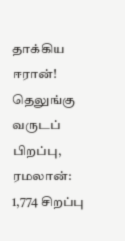தாக்கிய ஈரான்! தெலுங்கு வருடப் பிறப்பு, ரமலான்: 1,774 சிறப்பு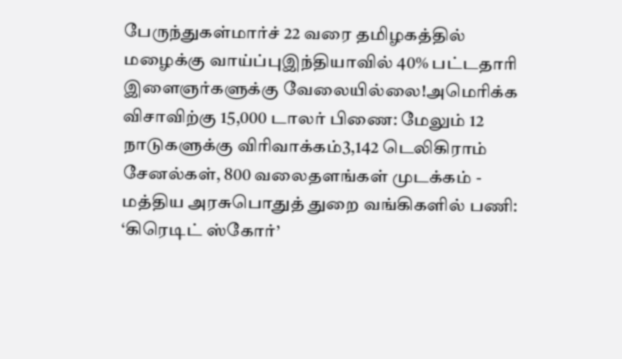பேருந்துகள்மார்ச் 22 வரை தமிழகத்தில் மழைக்கு வாய்ப்புஇந்தியாவில் 40% பட்டதாரி இளைஞர்களுக்கு வேலையில்லை!அமெரிக்க விசாவிற்கு 15,000 டாலர் பிணை: மேலும் 12 நாடுகளுக்கு விரிவாக்கம்3,142 டெலிகிராம் சேனல்கள், 800 வலைதளங்கள் முடக்கம் - மத்திய அரசுபொதுத் துறை வங்கிகளில் பணி: ‘கிரெடிட் ஸ்கோர்’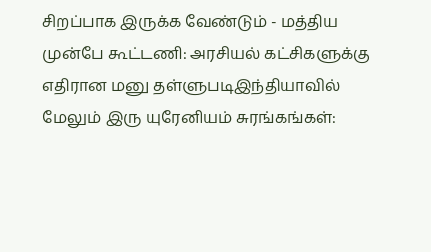சிறப்பாக இருக்க வேண்டும் - மத்திய முன்பே கூட்டணி: அரசியல் கட்சிகளுக்கு எதிரான மனு தள்ளுபடிஇந்தியாவில் மேலும் இரு யுரேனியம் சுரங்கங்கள்: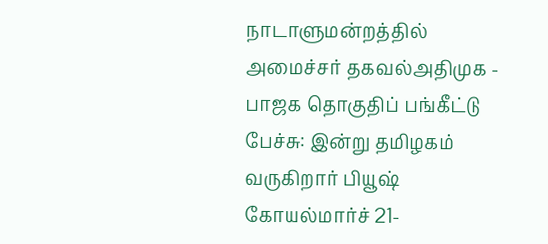நாடாளுமன்றத்தில் அமைச்சர் தகவல்அதிமுக - பாஜக தொகுதிப் பங்கீட்டு பேச்சு: இன்று தமிழகம் வருகிறார் பியூஷ் கோயல்மார்ச் 21-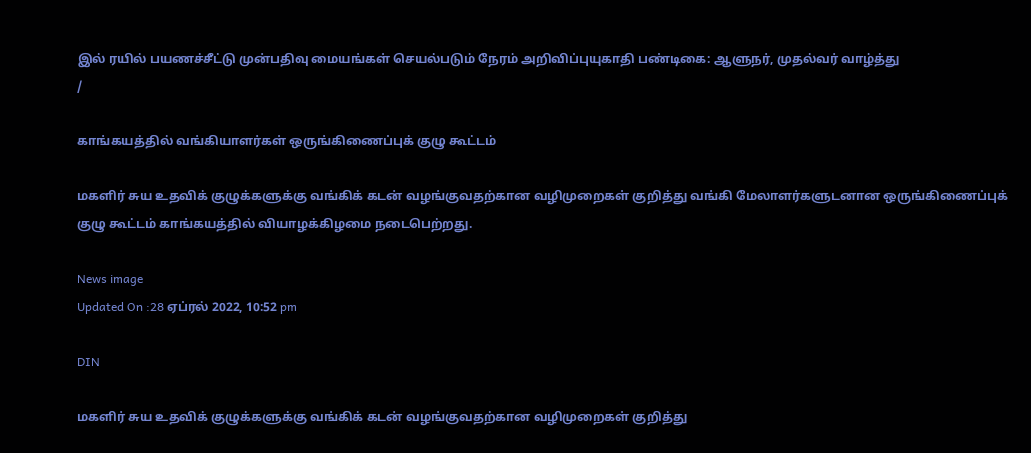இல் ரயில் பயணச்சீட்டு முன்பதிவு மையங்கள் செயல்படும் நேரம் அறிவிப்புயுகாதி பண்டிகை: ஆளுநர், முதல்வர் வாழ்த்து
/

காங்கயத்தில் வங்கியாளர்கள் ஒருங்கிணைப்புக் குழு கூட்டம்

மகளிர் சுய உதவிக் குழுக்களுக்கு வங்கிக் கடன் வழங்குவதற்கான வழிமுறைகள் குறித்து வங்கி மேலாளர்களுடனான ஒருங்கிணைப்புக் குழு கூட்டம் காங்கயத்தில் வியாழக்கிழமை நடைபெற்றது.

News image
Updated On :28 ஏப்ரல் 2022, 10:52 pm

DIN

மகளிர் சுய உதவிக் குழுக்களுக்கு வங்கிக் கடன் வழங்குவதற்கான வழிமுறைகள் குறித்து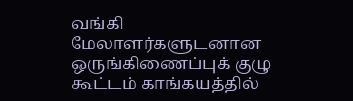வங்கி மேலாளர்களுடனான ஒருங்கிணைப்புக் குழு கூட்டம் காங்கயத்தில்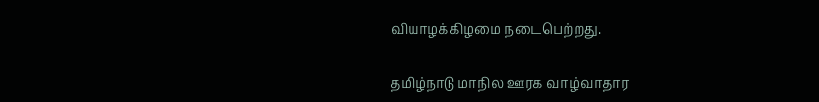வியாழக்கிழமை நடைபெற்றது.

தமிழ்நாடு மாநில ஊரக வாழ்வாதார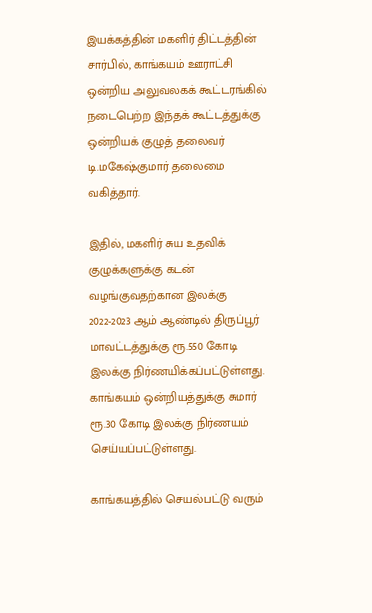இயக்கத்தின் மகளிர் திட்டத்தின் சார்பில், காங்கயம் ஊராட்சி ஒன்றிய அலுவலகக் கூட்டரங்கில் நடைபெற்ற இந்தக் கூட்டத்துக்கு ஒன்றியக் குழுத் தலைவர் டி.மகேஷ்குமார் தலைமை வகித்தார்.

இதில், மகளிர் சுய உதவிக் குழுக்களுக்கு கடன் வழங்குவதற்கான இலக்கு 2022-2023 ஆம் ஆண்டில் திருப்பூர் மாவட்டத்துக்கு ரூ.550 கோடி இலக்கு நிர்ணயிக்கப்பட்டுள்ளது. காங்கயம் ஒன்றியத்துக்கு சுமார் ரூ.30 கோடி இலக்கு நிர்ணயம் செய்யப்பட்டுள்ளது.

காங்கயத்தில் செயல்பட்டு வரும்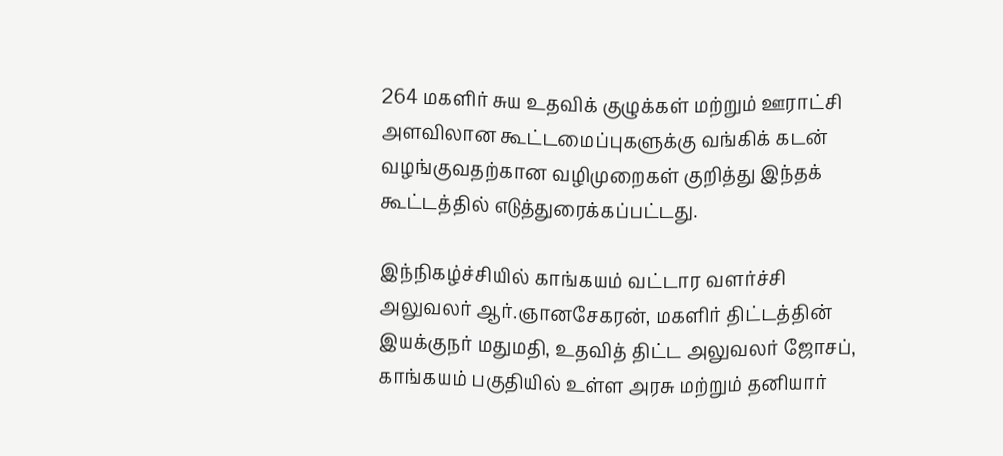264 மகளிர் சுய உதவிக் குழுக்கள் மற்றும் ஊராட்சி அளவிலான கூட்டமைப்புகளுக்கு வங்கிக் கடன் வழங்குவதற்கான வழிமுறைகள் குறித்து இந்தக் கூட்டத்தில் எடுத்துரைக்கப்பட்டது.

இந்நிகழ்ச்சியில் காங்கயம் வட்டார வளர்ச்சி அலுவலர் ஆர்.ஞானசேகரன், மகளிர் திட்டத்தின் இயக்குநர் மதுமதி, உதவித் திட்ட அலுவலர் ஜோசப், காங்கயம் பகுதியில் உள்ள அரசு மற்றும் தனியார்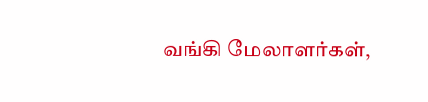வங்கி மேலாளர்கள்,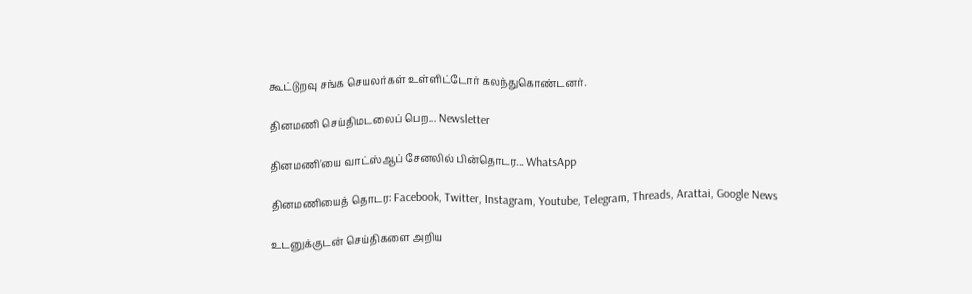கூட்டுறவு சங்க செயலர்கள் உள்ளிட்டோர் கலந்துகொண்டனர்.

தினமணி செய்திமடலைப் பெற... Newsletter

தினமணி'யை வாட்ஸ்ஆப் சேனலில் பின்தொடர... WhatsApp

தினமணியைத் தொடர: Facebook, Twitter, Instagram, Youtube, Telegram, Threads, Arattai, Google News

உடனுக்குடன் செய்திகளை அறிய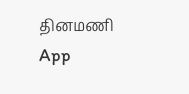தினமணி App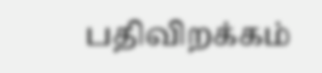பதிவிறக்கம்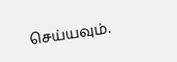செய்யவும்.